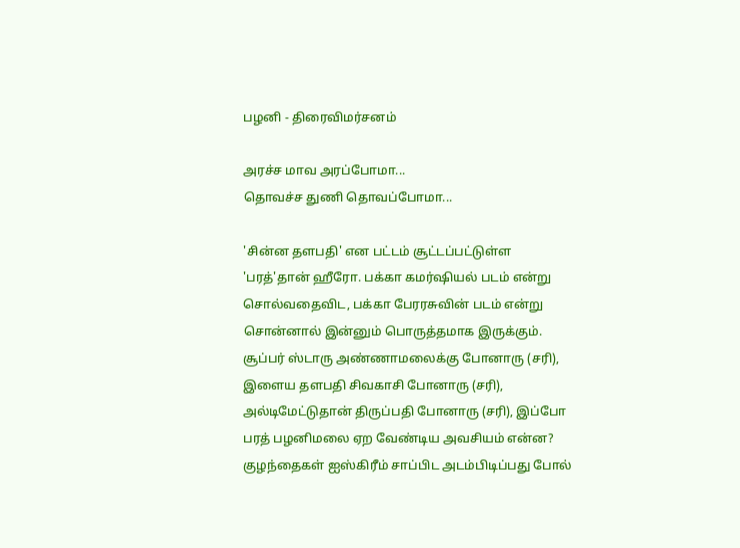பழனி - திரைவிமர்சனம்

அரச்ச மாவ அரப்போமா...
தொவச்ச துணி தொவப்போமா...

'சின்ன தளபதி' என பட்டம் சூட்டப்பட்டுள்ள 'பரத்'தான் ஹீரோ. பக்கா கமர்ஷியல் படம் என்று சொல்வதைவிட, பக்கா பேரரசுவின் படம் என்று சொன்னால் இன்னும் பொருத்தமாக இருக்கும்.
சூப்பர் ஸ்டாரு அண்ணாமலைக்கு போனாரு (சரி), இளைய தளபதி சிவகாசி போனாரு (சரி), அல்டிமேட்டுதான் திருப்பதி போனாரு (சரி), இப்போ பரத் பழனிமலை ஏற வேண்டிய அவசியம் என்ன? குழந்தைகள் ஐஸ்கிரீம் சாப்பிட அடம்பிடிப்பது போல்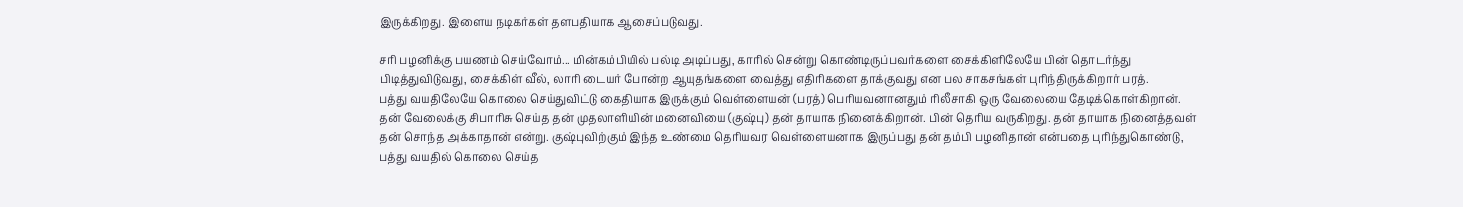இருக்கிறது. இளைய நடிகர்கள் தளபதியாக ஆசைப்படுவது.

சரி பழனிக்கு பயணம் செய்வோம்... மின்கம்பியில் பல்டி அடிப்பது, காரில் சென்று கொண்டிருப்பவர்களை சைக்கிளிலேயே பின் தொடர்ந்து பிடித்துவிடுவது, சைக்கிள் வீல், லாரி டையர் போன்ற ஆயுதங்களை வைத்து எதிரிகளை தாக்குவது என பல சாகசங்கள் புரிந்திருக்கிறார் பரத்.
பத்து வயதிலேயே கொலை செய்துவிட்டு கைதியாக இருக்கும் வெள்ளையன் (பரத்) பெரியவனானதும் ரிலீசாகி ஒரு வேலையை தேடிக்கொள்கிறான். தன் வேலைக்கு சிபாரிசு செய்த தன் முதலாளியின் மனைவியை (குஷ்பு) தன் தாயாக நினைக்கிறான். பின் தெரிய வருகிறது. தன் தாயாக நினைத்தவள் தன் சொந்த அக்காதான் என்று. குஷ்புவிற்கும் இந்த உண்மை தெரியவர வெள்ளையனாக இருப்பது தன் தம்பி பழனிதான் என்பதை புரிந்துகொண்டு, பத்து வயதில் கொலை செய்த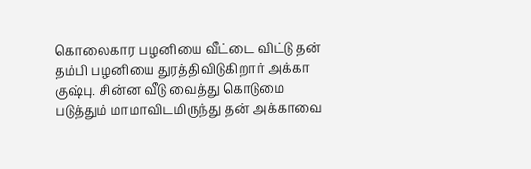கொலைகார பழனியை வீட்டை விட்டு தன் தம்பி பழனியை துரத்திவிடுகிறார் அக்கா குஷ்பு. சின்ன வீடு வைத்து கொடுமை படுத்தும் மாமாவிடமிருந்து தன் அக்காவை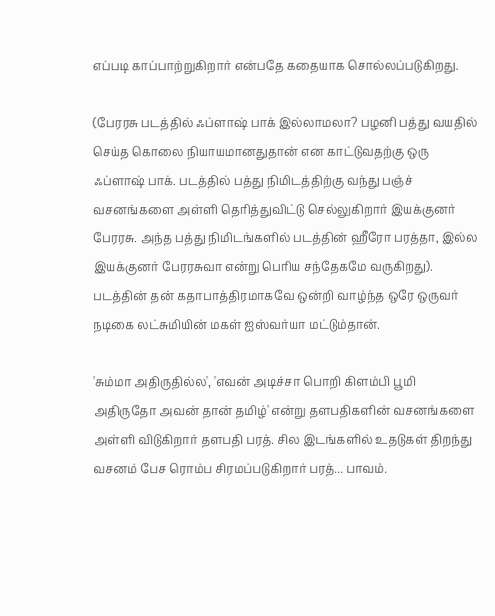எப்படி காப்பாற்றுகிறார் என்பதே கதையாக சொல்லப்படுகிறது.

(பேரரசு படத்தில் ஃப்ளாஷ் பாக் இல்லாமலா? பழனி பத்து வயதில் செய்த கொலை நியாயமானதுதான் என காட்டுவதற்கு ஒரு ஃப்ளாஷ் பாக். படத்தில் பத்து நிமிடத்திற்கு வந்து பஞ்ச் வசனங்களை அள்ளி தெரித்துவிட்டு செல்லுகிறார் இயக்குனர் பேரரசு. அந்த பத்து நிமிடங்களில் படத்தின் ஹீரோ பரத்தா, இல்ல இயக்குனர் பேரரசுவா என்று பெரிய சந்தேகமே வருகிறது).
படத்தின் தன் கதாபாத்திரமாகவே ஒன்றி வாழ்ந்த ஒரே ஒருவர் நடிகை லட்சுமியின் மகள் ஐஸ்வர்யா மட்டும்தான்.

'சும்மா அதிருதில்ல', 'எவன் அடிச்சா பொறி கிளம்பி பூமி அதிருதோ அவன் தான் தமிழ்' என்று தளபதிகளின் வசனங்களை அள்ளி விடுகிறார் தளபதி பரத். சில இடங்களில் உதடுகள் திறந்து வசனம் பேச ரொம்ப சிரமப்படுகிறார் பரத்... பாவம்.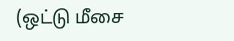(ஒட்டு மீசை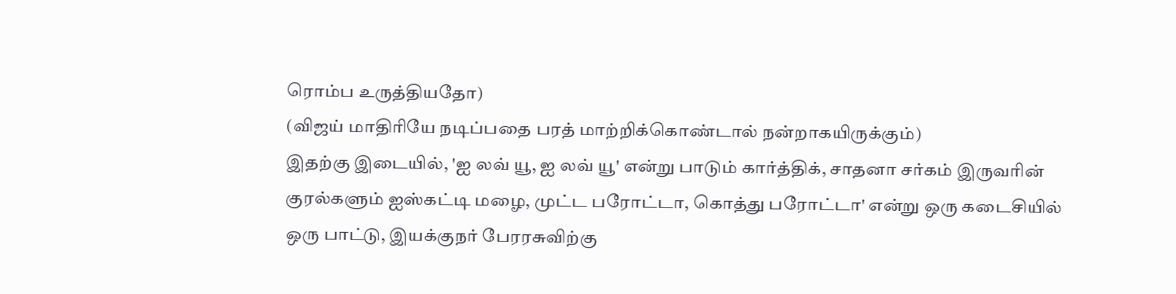ரொம்ப உருத்தியதோ)
(விஜய் மாதிரியே நடிப்பதை பரத் மாற்றிக்கொண்டால் நன்றாகயிருக்கும்)
இதற்கு இடையில், 'ஐ லவ் யூ, ஐ லவ் யூ' என்று பாடும் கார்த்திக், சாதனா சர்கம் இருவரின் குரல்களும் ஐஸ்கட்டி மழை, முட்ட பரோட்டா, கொத்து பரோட்டா' என்று ஒரு கடைசியில் ஒரு பாட்டு, இயக்குநர் பேரரசுவிற்கு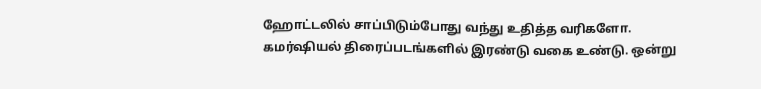ஹோட்டலில் சாப்பிடும்போது வந்து உதித்த வரிகளோ.
கமர்ஷியல் திரைப்படங்களில் இரண்டு வகை உண்டு. ஒன்று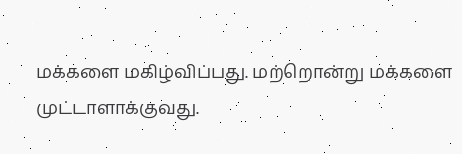மக்களை மகிழ்விப்பது. மற்றொன்று மக்களை முட்டாளாக்குவது.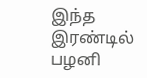இந்த இரண்டில் பழனி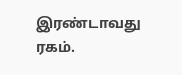இரண்டாவது ரகம்.